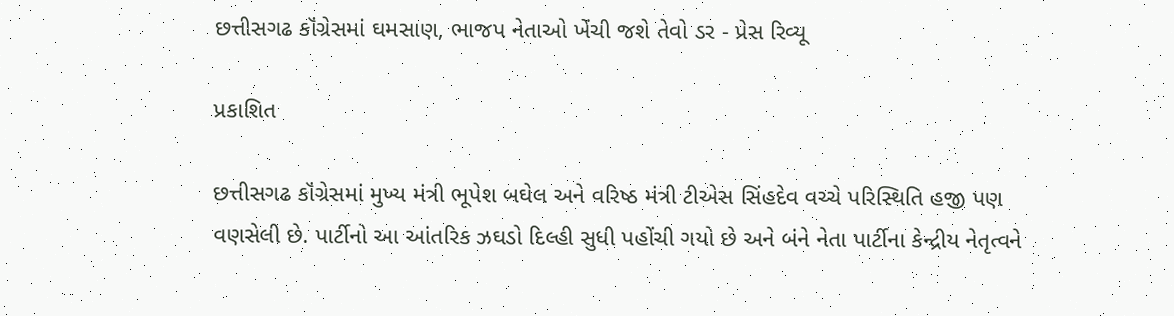છત્તીસગઢ કૉંગ્રેસમાં ઘમસાણ, ભાજપ નેતાઓ ખેંચી જશે તેવો ડર - પ્રેસ રિવ્યૂ

પ્રકાશિત

છત્તીસગઢ કૉંગ્રેસમાં મુખ્ય મંત્રી ભૂપેશ બઘેલ અને વરિષ્ઠ મંત્રી ટીએસ સિંહદેવ વચ્ચે પરિસ્થિતિ હજી પણ વણસેલી છે. પાર્ટીનો આ આંતરિક ઝઘડો દિલ્હી સુધી પહોંચી ગયો છે અને બંને નેતા પાર્ટીના કેન્દ્રીય નેતૃત્વને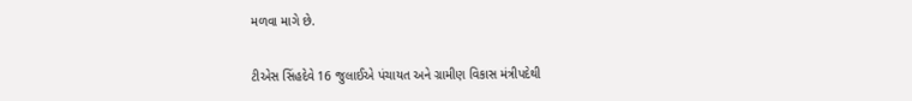મળવા માગે છે.

ટીએસ સિંહદેવે 16 જુલાઈએ પંચાયત અને ગ્રામીણ વિકાસ મંત્રીપદેથી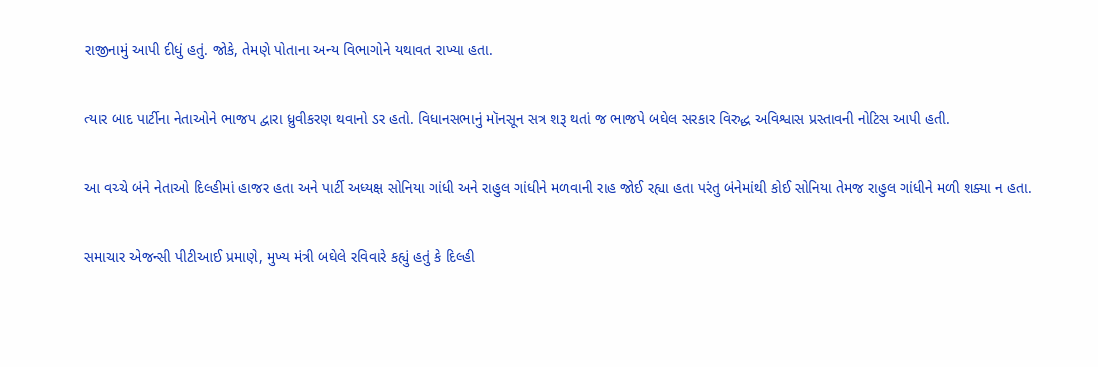રાજીનામું આપી દીધું હતું. જોકે, તેમણે પોતાના અન્ય વિભાગોને યથાવત રાખ્યા હતા.

ત્યાર બાદ પાર્ટીના નેતાઓને ભાજપ દ્વારા ધ્રુવીકરણ થવાનો ડર હતો. વિધાનસભાનું મૉનસૂન સત્ર શરૂ થતાં જ ભાજપે બઘેલ સરકાર વિરુદ્ધ અવિશ્વાસ પ્રસ્તાવની નોટિસ આપી હતી.

આ વચ્ચે બંને નેતાઓ દિલ્હીમાં હાજર હતા અને પાર્ટી અધ્યક્ષ સોનિયા ગાંધી અને રાહુલ ગાંધીને મળવાની રાહ જોઈ રહ્યા હતા પરંતુ બંનેમાંથી કોઈ સોનિયા તેમજ રાહુલ ગાંધીને મળી શક્યા ન હતા.

સમાચાર એજન્સી પીટીઆઈ પ્રમાણે, મુખ્ય મંત્રી બઘેલે રવિવારે કહ્યું હતું કે દિલ્હી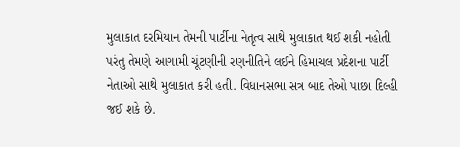મુલાકાત દરમિયાન તેમની પાર્ટીના નેતૃત્વ સાથે મુલાકાત થઈ શકી નહોતી પરંતુ તેમણે આગામી ચૂંટણીની રણનીતિને લઈને હિમાચલ પ્રદેશના પાર્ટી નેતાઓ સાથે મુલાકાત કરી હતી. વિધાનસભા સત્ર બાદ તેઓ પાછા દિલ્હી જઈ શકે છે.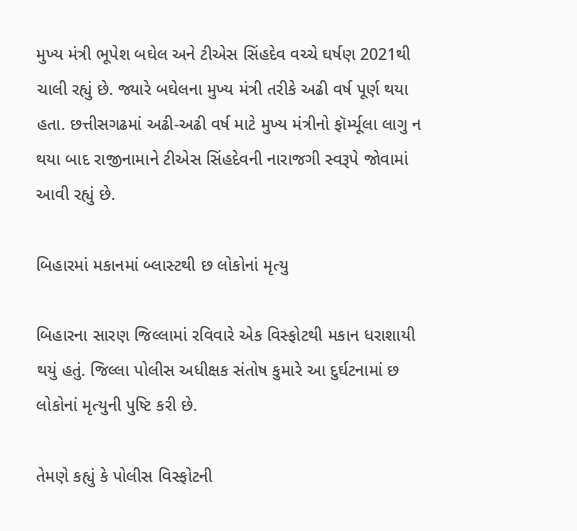મુખ્ય મંત્રી ભૂપેશ બઘેલ અને ટીએસ સિંહદેવ વચ્ચે ઘર્ષણ 2021થી ચાલી રહ્યું છે. જ્યારે બઘેલના મુખ્ય મંત્રી તરીકે અઢી વર્ષ પૂર્ણ થયા હતા. છત્તીસગઢમાં અઢી-અઢી વર્ષ માટે મુખ્ય મંત્રીનો ફૉર્મ્યૂલા લાગુ ન થયા બાદ રાજીનામાને ટીએસ સિંહદેવની નારાજગી સ્વરૂપે જોવામાં આવી રહ્યું છે.

બિહારમાં મકાનમાં બ્લાસ્ટથી છ લોકોનાં મૃત્યુ

બિહારના સારણ જિલ્લામાં રવિવારે એક વિસ્ફોટથી મકાન ધરાશાયી થયું હતું. જિલ્લા પોલીસ અધીક્ષક સંતોષ કુમારે આ દુર્ઘટનામાં છ લોકોનાં મૃત્યુની પુષ્ટિ કરી છે.

તેમણે કહ્યું કે પોલીસ વિસ્ફોટની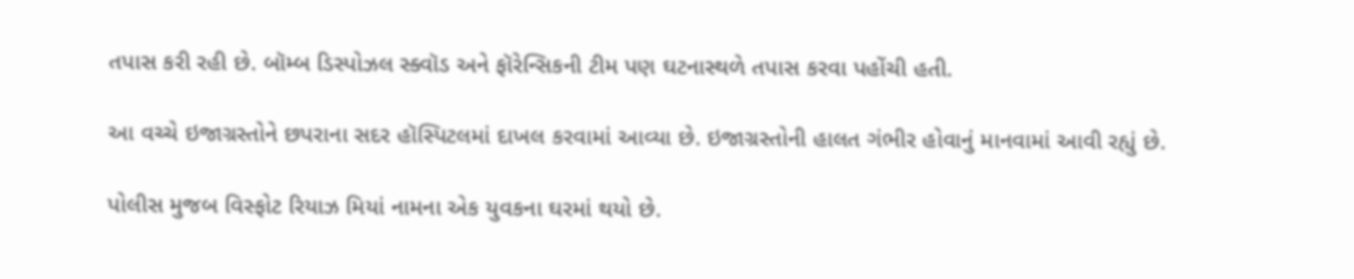તપાસ કરી રહી છે. બૉમ્બ ડિસ્પોઝલ સ્ક્વૉડ અને ફૉરેન્સિકની ટીમ પણ ઘટનાસ્થળે તપાસ કરવા પહોંચી હતી.

આ વચ્ચે ઇજાગ્રસ્તોને છપરાના સદર હૉસ્પિટલમાં દાખલ કરવામાં આવ્યા છે. ઇજાગ્રસ્તોની હાલત ગંભીર હોવાનું માનવામાં આવી રહ્યું છે.

પોલીસ મુજબ વિસ્ફોટ રિયાઝ મિયાં નામના એક યુવકના ઘરમાં થયો છે.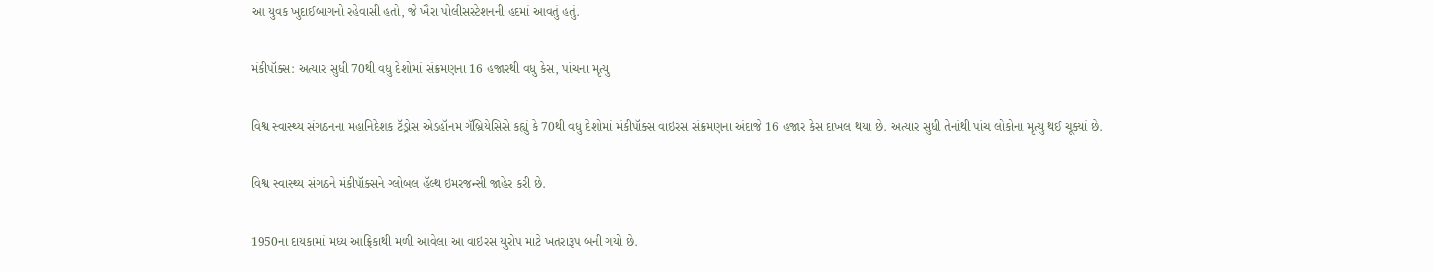આ યુવક ખુદાઈબાગનો રહેવાસી હતો, જે ખૈરા પોલીસસ્ટેશનની હદમાં આવતું હતું.

મંકીપૉક્સ: અત્યાર સુધી 70થી વધુ દેશોમાં સંક્રમણના 16 હજારથી વધુ કેસ, પાંચના મૃત્યુ

વિશ્વ સ્વાસ્થ્ય સંગઠનના મહાનિદેશક ટૅડ્રોસ એડહૉનમ ગૅબ્રિયેસિસે કહ્યું કે 70થી વધુ દેશોમાં મંકીપૉક્સ વાઇરસ સંક્રમણના અંદાજે 16 હજાર કેસ દાખલ થયા છે. અત્યાર સુધી તેનાંથી પાંચ લોકોના મૃત્યુ થઈ ચૂક્યાં છે.

વિશ્વ સ્વાસ્થ્ય સંગઠને મંકીપૉક્સને ગ્લોબલ હૅલ્થ ઇમરજન્સી જાહેર કરી છે.

1950ના દાયકામાં મધ્ય આફ્રિકાથી મળી આવેલા આ વાઇરસ યુરોપ માટે ખતરારૂપ બની ગયો છે.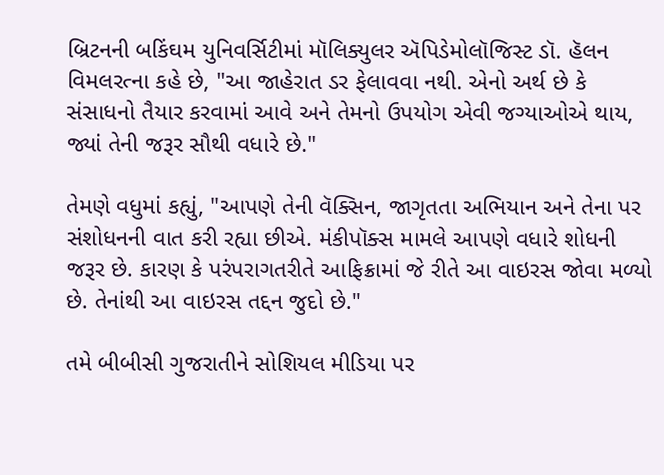બ્રિટનની બકિંઘમ યુનિવર્સિટીમાં મૉલિક્યુલર ઍપિડેમોલૉજિસ્ટ ડૉ. હૅલન વિમલરત્ના કહે છે, "આ જાહેરાત ડર ફેલાવવા નથી. એનો અર્થ છે કે સંસાધનો તૈયાર કરવામાં આવે અને તેમનો ઉપયોગ એવી જગ્યાઓએ થાય, જ્યાં તેની જરૂર સૌથી વધારે છે."

તેમણે વધુમાં કહ્યું, "આપણે તેની વૅક્સિન, જાગૃતતા અભિયાન અને તેના પર સંશોધનની વાત કરી રહ્યા છીએ. મંકીપૉક્સ મામલે આપણે વધારે શોધની જરૂર છે. કારણ કે પરંપરાગતરીતે આફિક્રામાં જે રીતે આ વાઇરસ જોવા મળ્યો છે. તેનાંથી આ વાઇરસ તદ્દન જુદો છે."

તમે બીબીસી ગુજરાતીને સોશિયલ મીડિયા પર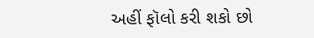અહીં ફૉલો કરી શકો છો